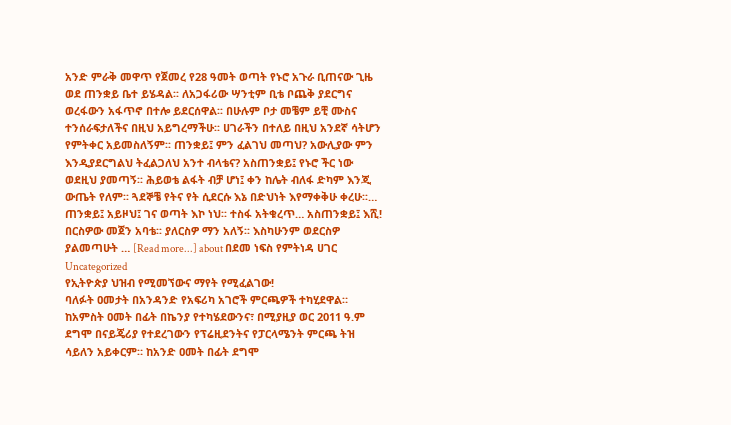አንድ ምራቅ መዋጥ የጀመረ የ28 ዓመት ወጣት የኑሮ አጉራ ቢጠናው ጊዜ ወደ ጠንቋይ ቤተ ይሄዳል፡፡ ለአጋፋሪው ሣንቲም ቢቴ ቦጨቅ ያደርግና ወረፋውን አፋጥኖ በተሎ ይደርሰዋል፡፡ በሁሉም ቦታ መቼም ይቺ ሙስና ተንሰራፍታለችና በዚህ አይግረማችሁ፡፡ ሀገራችን በተለይ በዚህ አንደኛ ሳትሆን የምትቀር አይመስለኝም፡፡ ጠንቋይ፤ ምን ፈልገህ መጣህ? አውሊያው ምን እንዲያደርግልህ ትፈልጋለህ አንተ ብላቴና? አስጠንቋይ፤ የኑሮ ችር ነው ወደዚህ ያመጣኝ፡፡ ሕይወቴ ልፋት ብቻ ሆነ፤ ቀን ከሌት ብለፋ ድካም እንጂ ውጤት የለም፡፡ ጓደኞቼ የትና የት ሲደርሱ እኔ በድህነት እየማቀቅሁ ቀረሁ፡፡… ጠንቋይ፤ አይዞህ፤ ገና ወጣት እኮ ነህ፡፡ ተስፋ አትቁረጥ… አስጠንቋይ፤ እሺ! በርስዎው መጀን አባቴ፡፡ ያለርስዎ ማን አለኝ፡፡ እስካሁንም ወደርስዎ ያልመጣሁት … [Read more...] about በደመ ነፍስ የምትነዳ ሀገር
Uncategorized
የኢትዮጵያ ህዝብ የሚመኘውና ማየት የሚፈልገው!
ባለፉት ዐመታት በአንዳንድ የአፍሪካ አገሮች ምርጫዎች ተካሂደዋል። ከአምስት ዐመት በፊት በኬንያ የተካሄደውንና፣ በሚያዚያ ወር 2011 ዓ.ም ደግሞ በናይጄሪያ የተደረገውን የፕሬዚደንትና የፓርላሜንት ምርጫ ትዝ ሳይለን አይቀርም። ከአንድ ዐመት በፊት ደግሞ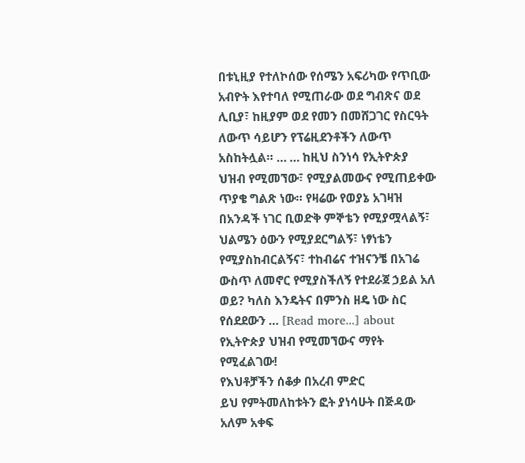በቱኒዚያ የተለኮሰው የሰሜን አፍሪካው የጥቢው አብዮት እየተባለ የሚጠራው ወደ ግብጽና ወደ ሊቢያ፣ ከዚያም ወደ የመን በመሸጋገር የስርዓት ለውጥ ሳይሆን የፕሬዚደንቶችን ለውጥ አስከትሏል። … … ከዚህ ስንነሳ የኢትዮጵያ ህዝብ የሚመኘው፣ የሚያልመውና የሚጠይቀው ጥያቄ ግልጽ ነው። የዛሬው የወያኔ አገዛዝ በአንዳች ነገር ቢወድቅ ምኞቴን የሚያሟላልኝ፣ ህልሜን ዕውን የሚያደርግልኝ፣ ነፃነቴን የሚያስከብርልኝና፣ ተከብሬና ተዝናንቼ በአገሬ ውስጥ ለመኖር የሚያስችለኝ የተደራጀ ኃይል አለ ወይ? ካለስ እንዴትና በምንስ ዘዴ ነው ስር የሰደደውን … [Read more...] about የኢትዮጵያ ህዝብ የሚመኘውና ማየት የሚፈልገው!
የእህቶቻችን ሰቆቃ በአረብ ምድር
ይህ የምትመለከቱትን ፎት ያነሳሁት በጅዳው አለም አቀፍ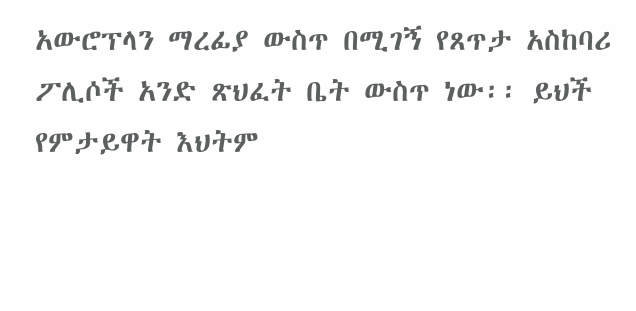አውሮፕላን ማረፊያ ውስጥ በሚገኝ የጸጥታ አስከባሪ ፖሊሶች አንድ ጽህፈት ቤት ውስጥ ነው፡፡ ይህች የምታይዋት እህትም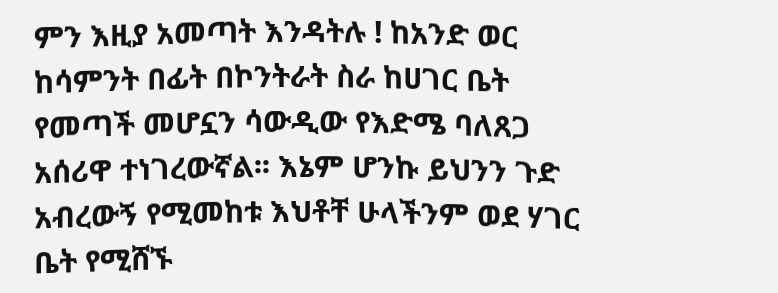ምን እዚያ አመጣት እንዳትሉ ! ከአንድ ወር ከሳምንት በፊት በኮንትራት ስራ ከሀገር ቤት የመጣች መሆኗን ሳውዲው የእድሜ ባለጸጋ አሰሪዋ ተነገረውኛል፡፡ እኔም ሆንኩ ይህንን ጉድ አብረውኝ የሚመከቱ እህቶቸ ሁላችንም ወደ ሃገር ቤት የሚሸኙ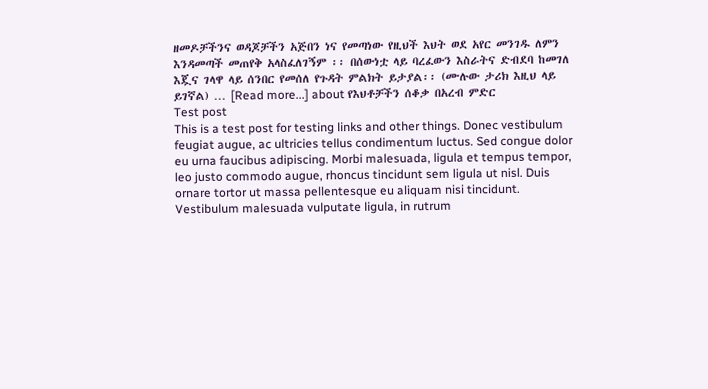ዘመዶቻችንና ወዳጆቻችን አጅበን ነና የመጣነው የዚህች እህት ወደ አየር መንገዱ ለምን እንዳመጣች መጠየቅ አላስፈለገኝም ፡፡ በሰውነቷ ላይ ባረፈውን እስራትና ድብደባ ከመገለ እጇና ገላዋ ላይ ሰንበር የመሰለ የጉዳት ምልክት ይታያል፡፡ (ሙሉው ታሪክ እዚህ ላይ ይገኛል) … [Read more...] about የእህቶቻችን ሰቆቃ በአረብ ምድር
Test post
This is a test post for testing links and other things. Donec vestibulum feugiat augue, ac ultricies tellus condimentum luctus. Sed congue dolor eu urna faucibus adipiscing. Morbi malesuada, ligula et tempus tempor, leo justo commodo augue, rhoncus tincidunt sem ligula ut nisl. Duis ornare tortor ut massa pellentesque eu aliquam nisi tincidunt. Vestibulum malesuada vulputate ligula, in rutrum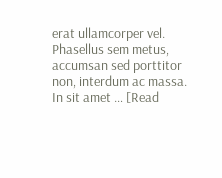erat ullamcorper vel. Phasellus sem metus, accumsan sed porttitor non, interdum ac massa. In sit amet … [Read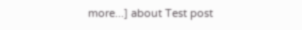more...] about Test post